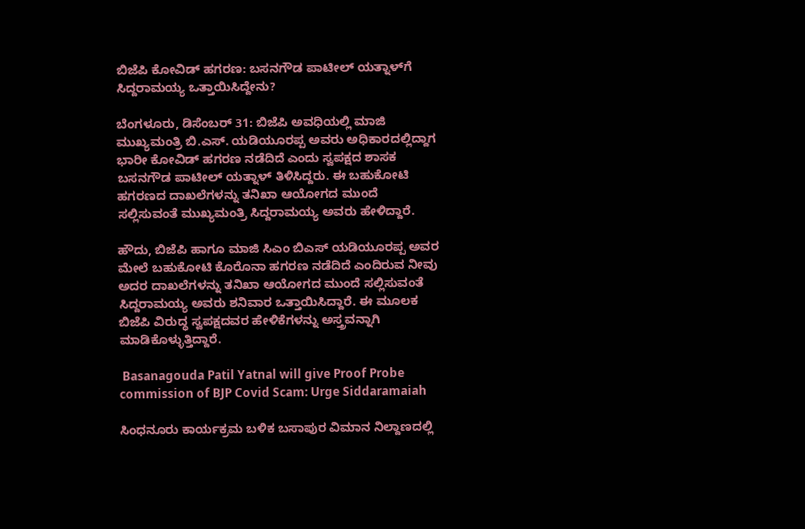ಬಿಜೆಪಿ ಕೋವಿಡ್ ಹಗರಣ: ಬಸನಗೌಡ ಪಾಟೀಲ್ ಯತ್ನಾಳ್‌ಗೆ ಸಿದ್ದರಾಮಯ್ಯ ಒತ್ತಾಯಿಸಿದ್ದೇನು?

ಬೆಂಗಳೂರು, ಡಿಸೆಂಬರ್ 31: ಬಿಜೆಪಿ ಅವಧಿಯಲ್ಲಿ ಮಾಜಿ ಮುಖ್ಯಮಂತ್ರಿ ಬಿ.ಎಸ್. ಯಡಿಯೂರಪ್ಪ ಅವರು ಅಧಿಕಾರದಲ್ಲಿದ್ದಾಗ ಭಾರೀ ಕೋವಿಡ್ ಹಗರಣ ನಡೆದಿದೆ ಎಂದು ಸ್ವಪಕ್ಷದ ಶಾಸಕ ಬಸನಗೌಡ ಪಾಟೀಲ್ ಯತ್ನಾಳ್ ತಿಳಿಸಿದ್ದರು. ಈ ಬಹುಕೋಟಿ ಹಗರಣದ ದಾಖಲೆಗಳನ್ನು ತನಿಖಾ ಆಯೋಗದ ಮುಂದೆ ಸಲ್ಲಿಸುವಂತೆ ಮುಖ್ಯಮಂತ್ರಿ ಸಿದ್ದರಾಮಯ್ಯ ಅವರು ಹೇಳಿದ್ದಾರೆ.

ಹೌದು, ಬಿಜೆಪಿ ಹಾಗೂ ಮಾಜಿ ಸಿಎಂ ಬಿಎಸ್ ಯಡಿಯೂರಪ್ಪ ಅವರ ಮೇಲೆ ಬಹುಕೋಟಿ ಕೊರೊನಾ ಹಗರಣ ನಡೆದಿದೆ ಎಂದಿರುವ ನೀವು ಅದರ ದಾಖಲೆಗಳನ್ನು ತನಿಖಾ ಆಯೋಗದ ಮುಂದೆ ಸಲ್ಲಿಸುವಂತೆ ಸಿದ್ದರಾಮಯ್ಯ ಅವರು ಶನಿವಾರ ಒತ್ತಾಯಿಸಿದ್ದಾರೆ. ಈ ಮೂಲಕ ಬಿಜೆಪಿ ವಿರುದ್ಧ ಸ್ವಪಕ್ಷದವರ ಹೇಳಿಕೆಗಳನ್ನು ಅಸ್ತ್ರವನ್ನಾಗಿ ಮಾಡಿಕೊಳ್ಳುತ್ತಿದ್ದಾರೆ.

 Basanagouda Patil Yatnal will give Proof Probe commission of BJP Covid Scam: Urge Siddaramaiah

ಸಿಂಧನೂರು ಕಾರ್ಯಕ್ರಮ ಬಳಿಕ ಬಸಾಪುರ ವಿಮಾನ ನಿಲ್ದಾಣದಲ್ಲಿ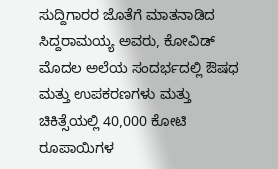ಸುದ್ದಿಗಾರರ ಜೊತೆಗೆ ಮಾತನಾಡಿದ ಸಿದ್ದರಾಮಯ್ಯ ಅವರು, ಕೋವಿಡ್ ಮೊದಲ ಅಲೆಯ ಸಂದರ್ಭದಲ್ಲಿ ಔಷಧ ಮತ್ತು ಉಪಕರಣಗಳು ಮತ್ತು ಚಿಕಿತ್ಸೆಯಲ್ಲಿ 40,000 ಕೋಟಿ ರೂಪಾಯಿಗಳ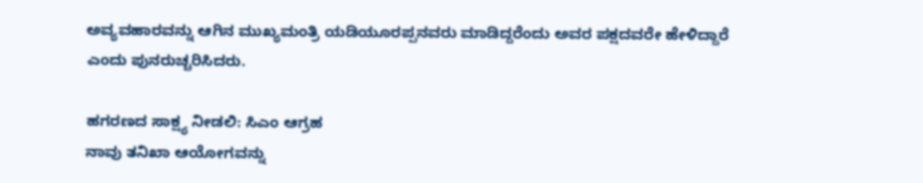ಅವ್ಯವಹಾರವನ್ನು ಆಗಿನ ಮುಖ್ಯಮಂತ್ರಿ ಯಡಿಯೂರಪ್ಪನವರು ಮಾಡಿದ್ದರೆಂದು ಅವರ ಪಕ್ಷದವರೇ ಹೇಳಿದ್ದಾರೆ ಎಂದು ಪುನರುಚ್ಚರಿಸಿದರು.

ಹಗರಣದ ಸಾಕ್ಷ್ಯ ನೀಡಲಿ: ಸಿಎಂ ಆಗ್ರಹ
ನಾವು ತನಿಖಾ ಆಯೋಗವನ್ನು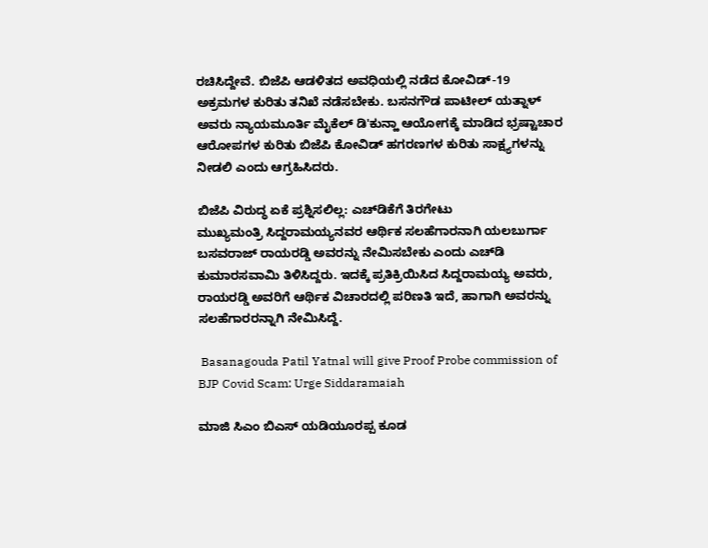ರಚಿಸಿದ್ದೇವೆ. ಬಿಜೆಪಿ ಆಡಳಿತದ ಅವಧಿಯಲ್ಲಿ ನಡೆದ ಕೋವಿಡ್-19 ಅಕ್ರಮಗಳ ಕುರಿತು ತನಿಖೆ ನಡೆಸಬೇಕು. ಬಸನಗೌಡ ಪಾಟೀಲ್ ಯತ್ನಾಳ್ ಅವರು ನ್ಯಾಯಮೂರ್ತಿ ಮೈಕೆಲ್ ಡಿ'ಕುನ್ಹಾ ಆಯೋಗಕ್ಕೆ ಮಾಡಿದ ಭ್ರಷ್ಟಾಚಾರ ಆರೋಪಗಳ ಕುರಿತು ಬಿಜೆಪಿ ಕೋವಿಡ್ ಹಗರಣಗಳ ಕುರಿತು ಸಾಕ್ಷ್ಯಗಳನ್ನು ನೀಡಲಿ ಎಂದು ಆಗ್ರಹಿಸಿದರು.

ಬಿಜೆಪಿ ವಿರುದ್ಧ ಏಕೆ ಪ್ರಶ್ನಿಸಲಿಲ್ಲ: ಎಚ್‌ಡಿಕೆಗೆ ತಿರಗೇಟು
ಮುಖ್ಯಮಂತ್ರಿ ಸಿದ್ದರಾಮಯ್ಯನವರ ಆರ್ಥಿಕ ಸಲಹೆಗಾರನಾಗಿ ಯಲಬುರ್ಗಾ ಬಸವರಾಜ್‌ ರಾಯರಡ್ಡಿ ಅವರನ್ನು ನೇಮಿಸಬೇಕು ಎಂದು ಎಚ್‌ಡಿ ಕುಮಾರಸವಾಮಿ ತಿಳಿಸಿದ್ದರು. ಇದಕ್ಕೆ ಪ್ರತಿಕ್ರಿಯಿಸಿದ ಸಿದ್ದರಾಮಯ್ಯ ಅವರು, ರಾಯರಡ್ಡಿ ಅವರಿಗೆ ಆರ್ಥಿಕ ವಿಚಾರದಲ್ಲಿ ಪರಿಣತಿ ಇದೆ, ಹಾಗಾಗಿ ಅವರನ್ನು ಸಲಹೆಗಾರರನ್ನಾಗಿ ನೇಮಿಸಿದ್ದೆ.

 Basanagouda Patil Yatnal will give Proof Probe commission of BJP Covid Scam: Urge Siddaramaiah

ಮಾಜಿ ಸಿಎಂ ಬಿಎಸ್ ಯಡಿಯೂರಪ್ಪ ಕೂಡ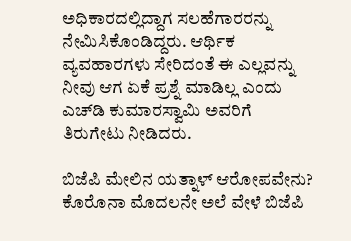ಅಧಿಕಾರದಲ್ಲಿದ್ದಾಗ ಸಲಹೆಗಾರರನ್ನು ನೇಮಿಸಿಕೊಂಡಿದ್ದರು. ಆರ್ಥಿಕ ವ್ಯವಹಾರಗಳು ಸೇರಿದಂತೆ ಈ ಎಲ್ಲವನ್ನು ನೀವು ಆಗ ಏಕೆ ಪ್ರಶ್ನೆ ಮಾಡಿಲ್ಲ ಎಂದು ಎಚ್‌ಡಿ ಕುಮಾರಸ್ವಾಮಿ ಅವರಿಗೆ ತಿರುಗೇಟು ನೀಡಿದರು.

ಬಿಜೆಪಿ ಮೇಲಿನ ಯತ್ನಾಳ್ ಆರೋಪವೇನು?
ಕೊರೊನಾ ಮೊದಲನೇ ಅಲೆ ವೇಳೆ ಬಿಜೆಪಿ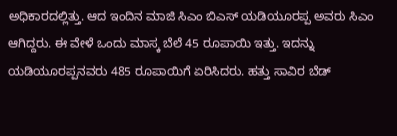ಅಧಿಕಾರದಲ್ಲಿತ್ತು. ಆದ ಇಂದಿನ ಮಾಜಿ ಸಿಎಂ ಬಿಎಸ್ ಯಡಿಯೂರಪ್ಪ ಅವರು ಸಿಎಂ ಆಗಿದ್ದರು. ಈ ವೇಳೆ ಒಂದು ಮಾಸ್ಕ ಬೆಲೆ 45 ರೂಪಾಯಿ ಇತ್ತು. ಇದನ್ನು ಯಡಿಯೂರಪ್ಪನವರು 485 ರೂಪಾಯಿಗೆ ಏರಿಸಿದರು. ಹತ್ತು ಸಾವಿರ ಬೆಡ್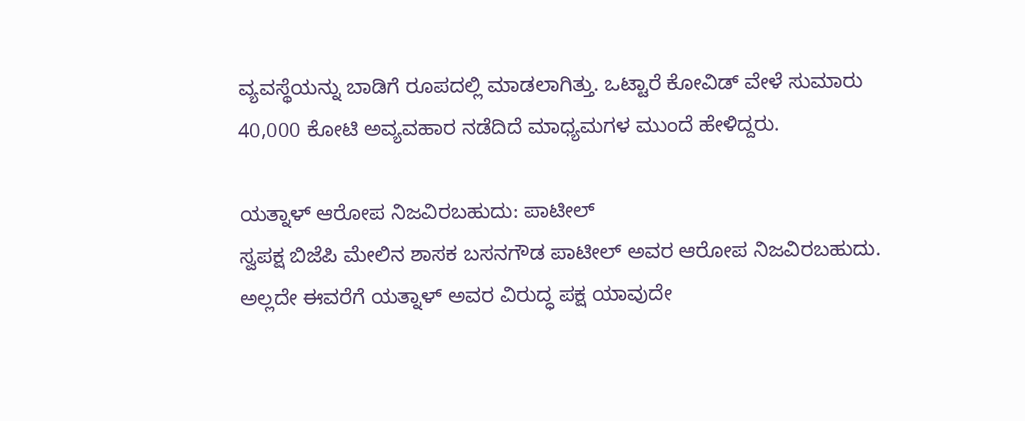ವ್ಯವಸ್ಥೆಯನ್ನು ಬಾಡಿಗೆ ರೂಪದಲ್ಲಿ ಮಾಡಲಾಗಿತ್ತು. ಒಟ್ಟಾರೆ ಕೋವಿಡ್ ವೇಳೆ ಸುಮಾರು 40,000 ಕೋಟಿ ಅವ್ಯವಹಾರ ನಡೆದಿದೆ ಮಾಧ್ಯಮಗಳ ಮುಂದೆ ಹೇಳಿದ್ದರು.

ಯತ್ನಾಳ್ ಆರೋಪ ನಿಜವಿರಬಹುದು: ಪಾಟೀಲ್
ಸ್ವಪಕ್ಷ ಬಿಜೆಪಿ ಮೇಲಿನ ಶಾಸಕ ಬಸನಗೌಡ ಪಾಟೀಲ್ ಅವರ ಆರೋಪ ನಿಜವಿರಬಹುದು. ಅಲ್ಲದೇ ಈವರೆಗೆ ಯತ್ನಾಳ್ ಅವರ ವಿರುದ್ಧ ಪಕ್ಷ ಯಾವುದೇ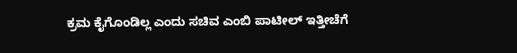ಕ್ರಮ ಕೈಗೊಂಡಿಲ್ಲ ಎಂದು ಸಚಿವ ಎಂಬಿ ಪಾಟೀಲ್ ಇತ್ತೀಚೆಗೆ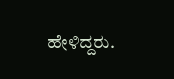ಹೇಳಿದ್ದರು.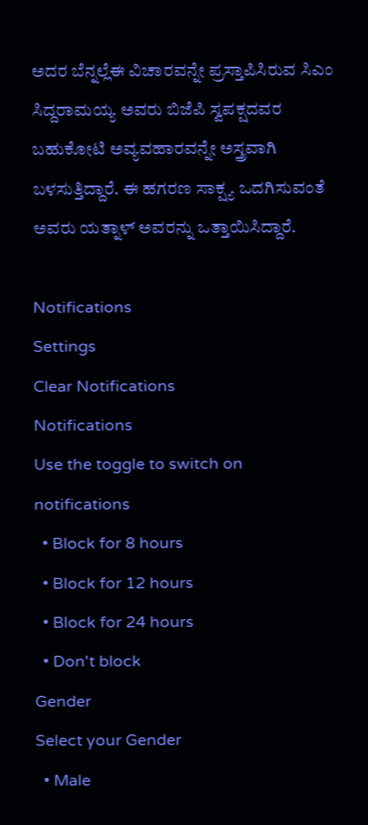ಅದರ ಬೆನ್ನಲ್ಲೆಈ ವಿಚಾರವನ್ನೇ ಪ್ರಸ್ತಾಪಿಸಿರುವ ಸಿಎಂ ಸಿದ್ದರಾಮಯ್ಯ ಅವರು ಬಿಜೆಪಿ ಸ್ವಪಕ್ಷದವರ ಬಹುಕೋಟಿ ಅವ್ಯವಹಾರವನ್ನೇ ಅಸ್ತ್ರವಾಗಿ ಬಳಸುತ್ತಿದ್ದಾರೆ. ಈ ಹಗರಣ ಸಾಕ್ಷ್ಯ ಒದಗಿಸುವಂತೆ ಅವರು ಯತ್ನಾಳ್ ಅವರನ್ನು ಒತ್ತಾಯಿಸಿದ್ದಾರೆ.

Notifications
Settings
Clear Notifications
Notifications
Use the toggle to switch on notifications
  • Block for 8 hours
  • Block for 12 hours
  • Block for 24 hours
  • Don't block
Gender
Select your Gender
  • Male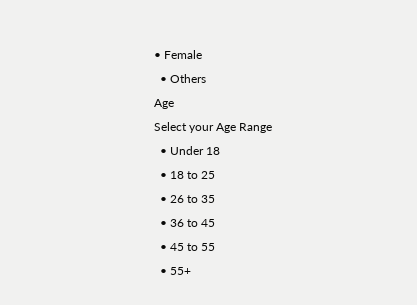• Female
  • Others
Age
Select your Age Range
  • Under 18
  • 18 to 25
  • 26 to 35
  • 36 to 45
  • 45 to 55
  • 55+